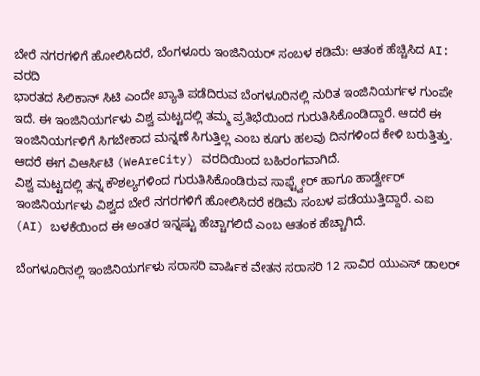ಬೇರೆ ನಗರಗಳಿಗೆ ಹೋಲಿಸಿದರೆ, ಬೆಂಗಳೂರು ಇಂಜಿನಿಯರ್ ಸಂಬಳ ಕಡಿಮೆ: ಆತಂಕ ಹೆಚ್ಚಿಸಿದ AI: ವರದಿ
ಭಾರತದ ಸಿಲಿಕಾನ್ ಸಿಟಿ ಎಂದೇ ಖ್ಯಾತಿ ಪಡೆದಿರುವ ಬೆಂಗಳೂರಿನಲ್ಲಿ ನುರಿತ ಇಂಜಿನಿಯರ್ಗಳ ಗುಂಪೇ ಇದೆ. ಈ ಇಂಜಿನಿಯರ್ಗಳು ವಿಶ್ವ ಮಟ್ಟದಲ್ಲಿ ತಮ್ಮ ಪ್ರತಿಭೆಯಿಂದ ಗುರುತಿಸಿಕೊಂಡಿದ್ದಾರೆ. ಆದರೆ ಈ ಇಂಜಿನಿಯರ್ಗಳಿಗೆ ಸಿಗಬೇಕಾದ ಮನ್ನಣೆ ಸಿಗುತ್ತಿಲ್ಲ ಎಂಬ ಕೂಗು ಹಲವು ದಿನಗಳಿಂದ ಕೇಳಿ ಬರುತ್ತಿತ್ತು. ಆದರೆ ಈಗ ವಿಆರ್ಸಿಟಿ (WeAreCity) ವರದಿಯಿಂದ ಬಹಿರಂಗವಾಗಿದೆ.
ವಿಶ್ವ ಮಟ್ಟದಲ್ಲಿ ತನ್ನ ಕೌಶಲ್ಯಗಳಿಂದ ಗುರುತಿಸಿಕೊಂಡಿರುವ ಸಾಫ್ಟ್ವೇರ್ ಹಾಗೂ ಹಾರ್ಡ್ವೇರ್ ಇಂಜಿನಿಯರ್ಗಳು ವಿಶ್ವದ ಬೇರೆ ನಗರಗಳಿಗೆ ಹೋಲಿಸಿದರೆ ಕಡಿಮೆ ಸಂಬಳ ಪಡೆಯುತ್ತಿದ್ದಾರೆ. ಎಐ (AI) ಬಳಕೆಯಿಂದ ಈ ಅಂತರ ಇನ್ನಷ್ಟು ಹೆಚ್ಚಾಗಲಿದೆ ಎಂಬ ಆತಂಕ ಹೆಚ್ಚಾಗಿದೆ.

ಬೆಂಗಳೂರಿನಲ್ಲಿ ಇಂಜಿನಿಯರ್ಗಳು ಸರಾಸರಿ ವಾರ್ಷಿಕ ವೇತನ ಸರಾಸರಿ 12 ಸಾವಿರ ಯುಎಸ್ ಡಾಲರ್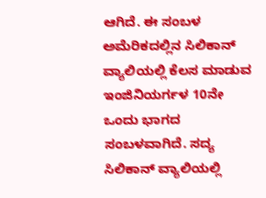ಆಗಿದೆ. ಈ ಸಂಬಳ ಅಮೆರಿಕದಲ್ಲಿನ ಸಿಲಿಕಾನ್ ವ್ಯಾಲಿಯಲ್ಲಿ ಕೆಲಸ ಮಾಡುವ ಇಂಜಿನಿಯರ್ಗಳ 10ನೇ ಒಂದು ಭಾಗದ ಸಂಬಳವಾಗಿದೆ. ಸದ್ಯ ಸಿಲಿಕಾನ್ ವ್ಯಾಲಿಯಲ್ಲಿ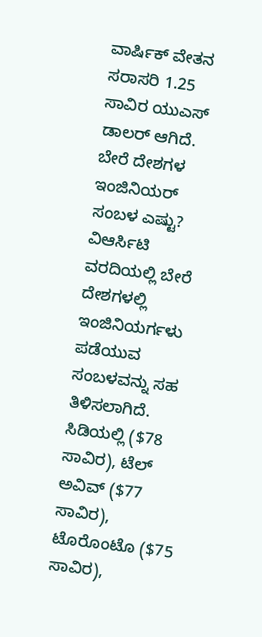ವಾರ್ಷಿಕ್ ವೇತನ ಸರಾಸರಿ 1.25 ಸಾವಿರ ಯುಎಸ್ ಡಾಲರ್ ಆಗಿದೆ.
ಬೇರೆ ದೇಶಗಳ ಇಂಜಿನಿಯರ್ ಸಂಬಳ ಎಷ್ಟು?
ವಿಆರ್ಸಿಟಿ ವರದಿಯಲ್ಲಿ ಬೇರೆ ದೇಶಗಳಲ್ಲಿ ಇಂಜಿನಿಯರ್ಗಳು ಪಡೆಯುವ ಸಂಬಳವನ್ನು ಸಹ ತಿಳಿಸಲಾಗಿದೆ. ಸಿಡಿಯಲ್ಲಿ ($78 ಸಾವಿರ), ಟೆಲ್ ಅವಿವ್ ($77 ಸಾವಿರ), ಟೊರೊಂಟೊ ($75 ಸಾವಿರ),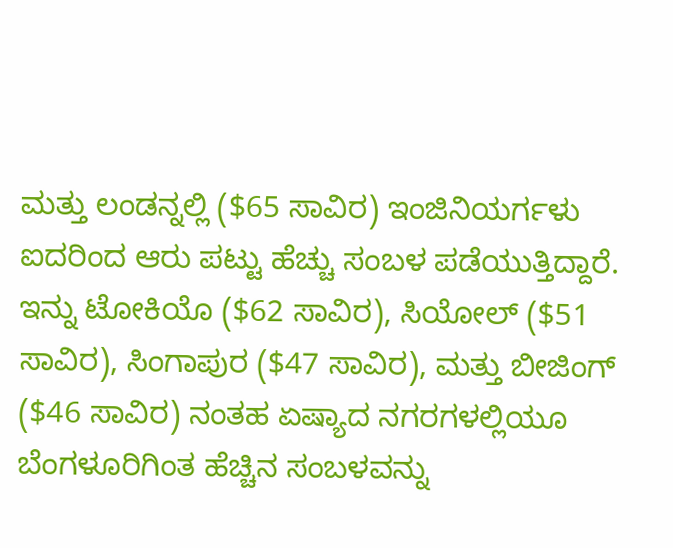ಮತ್ತು ಲಂಡನ್ನಲ್ಲಿ ($65 ಸಾವಿರ) ಇಂಜಿನಿಯರ್ಗಳು ಐದರಿಂದ ಆರು ಪಟ್ಟು ಹೆಚ್ಚು ಸಂಬಳ ಪಡೆಯುತ್ತಿದ್ದಾರೆ. ಇನ್ನು ಟೋಕಿಯೊ ($62 ಸಾವಿರ), ಸಿಯೋಲ್ ($51 ಸಾವಿರ), ಸಿಂಗಾಪುರ ($47 ಸಾವಿರ), ಮತ್ತು ಬೀಜಿಂಗ್ ($46 ಸಾವಿರ) ನಂತಹ ಏಷ್ಯಾದ ನಗರಗಳಲ್ಲಿಯೂ ಬೆಂಗಳೂರಿಗಿಂತ ಹೆಚ್ಚಿನ ಸಂಬಳವನ್ನು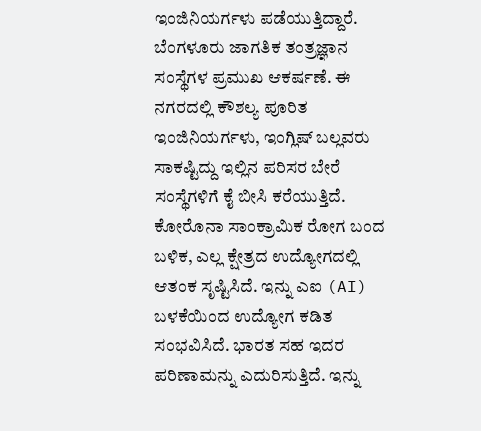ಇಂಜಿನಿಯರ್ಗಳು ಪಡೆಯುತ್ತಿದ್ದಾರೆ.
ಬೆಂಗಳೂರು ಜಾಗತಿಕ ತಂತ್ರಜ್ಞಾನ ಸಂಸ್ಥೆಗಳ ಪ್ರಮುಖ ಆಕರ್ಷಣೆ. ಈ ನಗರದಲ್ಲಿ ಕೌಶಲ್ಯ ಪೂರಿತ ಇಂಜಿನಿಯರ್ಗಳು, ಇಂಗ್ಲಿಷ್ ಬಲ್ಲವರು ಸಾಕಷ್ಟಿದ್ದು ಇಲ್ಲಿನ ಪರಿಸರ ಬೇರೆ ಸಂಸ್ಥೆಗಳಿಗೆ ಕೈ ಬೀಸಿ ಕರೆಯುತ್ತಿದೆ. ಕೋರೊನಾ ಸಾಂಕ್ರಾಮಿಕ ರೋಗ ಬಂದ ಬಳಿಕ, ಎಲ್ಲ ಕ್ಷೇತ್ರದ ಉದ್ಯೋಗದಲ್ಲಿ ಆತಂಕ ಸೃಷ್ಟಿಸಿದೆ. ಇನ್ನು ಎಐ (AI) ಬಳಕೆಯಿಂದ ಉದ್ಯೋಗ ಕಡಿತ ಸಂಭವಿಸಿದೆ. ಭಾರತ ಸಹ ಇದರ ಪರಿಣಾಮನ್ನು ಎದುರಿಸುತ್ತಿದೆ. ಇನ್ನು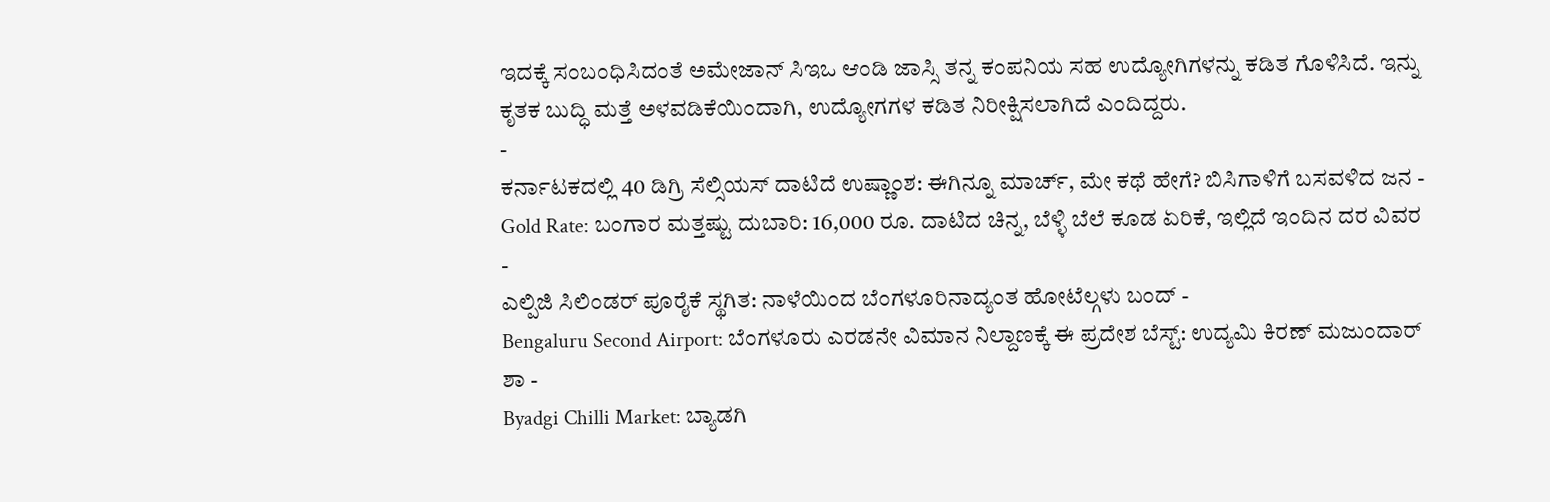ಇದಕ್ಕೆ ಸಂಬಂಧಿಸಿದಂತೆ ಅಮೇಜಾನ್ ಸಿಇಒ ಆಂಡಿ ಜಾಸ್ಸಿ ತನ್ನ ಕಂಪನಿಯ ಸಹ ಉದ್ಯೋಗಿಗಳನ್ನು ಕಡಿತ ಗೊಳಿಸಿದೆ. ಇನ್ನು ಕೃತಕ ಬುದ್ಧಿ ಮತ್ತೆ ಅಳವಡಿಕೆಯಿಂದಾಗಿ, ಉದ್ಯೋಗಗಳ ಕಡಿತ ನಿರೀಕ್ಷಿಸಲಾಗಿದೆ ಎಂದಿದ್ದರು.
-
ಕರ್ನಾಟಕದಲ್ಲಿ 40 ಡಿಗ್ರಿ ಸೆಲ್ಸಿಯಸ್ ದಾಟಿದೆ ಉಷ್ಣಾಂಶ: ಈಗಿನ್ನೂ ಮಾರ್ಚ್, ಮೇ ಕಥೆ ಹೇಗೆ? ಬಿಸಿಗಾಳಿಗೆ ಬಸವಳಿದ ಜನ -
Gold Rate: ಬಂಗಾರ ಮತ್ತಷ್ಟು ದುಬಾರಿ: 16,000 ರೂ. ದಾಟಿದ ಚಿನ್ನ, ಬೆಳ್ಳಿ ಬೆಲೆ ಕೂಡ ಏರಿಕೆ, ಇಲ್ಲಿದೆ ಇಂದಿನ ದರ ವಿವರ -
ಎಲ್ಪಿಜಿ ಸಿಲಿಂಡರ್ ಪೂರೈಕೆ ಸ್ಥಗಿತ: ನಾಳೆಯಿಂದ ಬೆಂಗಳೂರಿನಾದ್ಯಂತ ಹೋಟೆಲ್ಗಳು ಬಂದ್ -
Bengaluru Second Airport: ಬೆಂಗಳೂರು ಎರಡನೇ ವಿಮಾನ ನಿಲ್ದಾಣಕ್ಕೆ ಈ ಪ್ರದೇಶ ಬೆಸ್ಟ್: ಉದ್ಯಮಿ ಕಿರಣ್ ಮಜುಂದಾರ್ ಶಾ -
Byadgi Chilli Market: ಬ್ಯಾಡಗಿ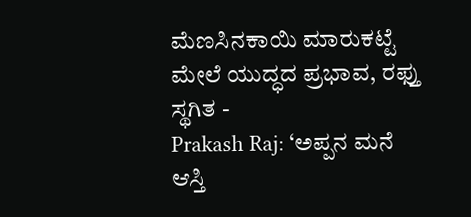ಮೆಣಸಿನಕಾಯಿ ಮಾರುಕಟ್ಟೆ ಮೇಲೆ ಯುದ್ಧದ ಪ್ರಭಾವ, ರಫ್ತು ಸ್ಥಗಿತ -
Prakash Raj: ‘ಅಪ್ಪನ ಮನೆ ಆಸ್ತಿ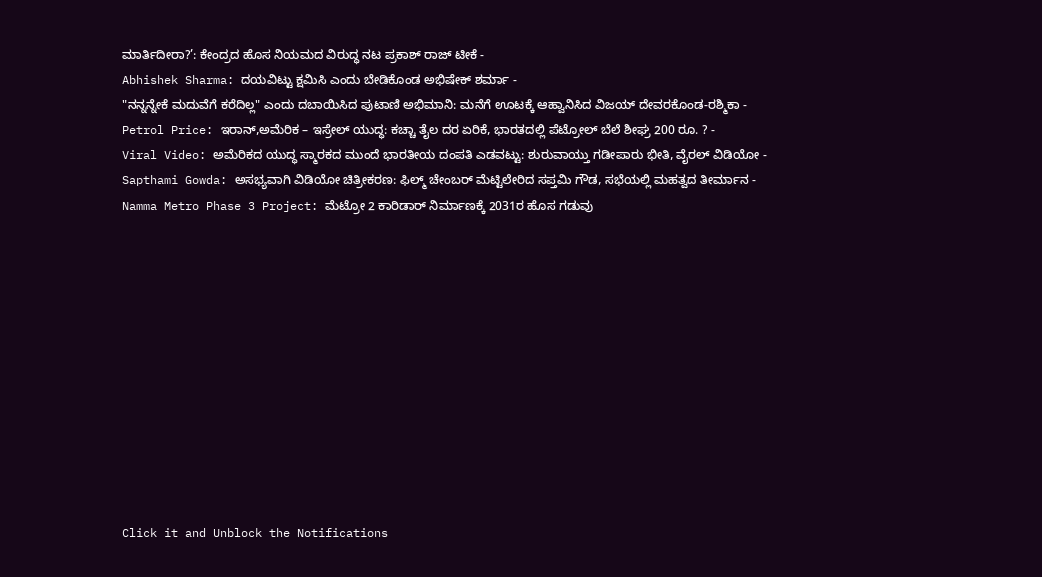ಮಾರ್ತಿದೀರಾ?’: ಕೇಂದ್ರದ ಹೊಸ ನಿಯಮದ ವಿರುದ್ಧ ನಟ ಪ್ರಕಾಶ್ ರಾಜ್ ಟೀಕೆ -
Abhishek Sharma: ದಯವಿಟ್ಟು ಕ್ಷಮಿಸಿ ಎಂದು ಬೇಡಿಕೊಂಡ ಅಭಿಷೇಕ್ ಶರ್ಮಾ -
"ನನ್ನನ್ನೇಕೆ ಮದುವೆಗೆ ಕರೆದಿಲ್ಲ" ಎಂದು ದಬಾಯಿಸಿದ ಪುಟಾಣಿ ಅಭಿಮಾನಿ: ಮನೆಗೆ ಊಟಕ್ಕೆ ಆಹ್ವಾನಿಸಿದ ವಿಜಯ್ ದೇವರಕೊಂಡ-ರಶ್ಮಿಕಾ -
Petrol Price: ಇರಾನ್,ಅಮೆರಿಕ – ಇಸ್ರೇಲ್ ಯುದ್ಧ: ಕಚ್ಚಾ ತೈಲ ದರ ಏರಿಕೆ, ಭಾರತದಲ್ಲಿ ಪೆಟ್ರೋಲ್ ಬೆಲೆ ಶೀಘ್ರ 200 ರೂ. ? -
Viral Video: ಅಮೆರಿಕದ ಯುದ್ಧ ಸ್ಮಾರಕದ ಮುಂದೆ ಭಾರತೀಯ ದಂಪತಿ ಎಡವಟ್ಟು: ಶುರುವಾಯ್ತು ಗಡೀಪಾರು ಭೀತಿ, ವೈರಲ್ ವಿಡಿಯೋ -
Sapthami Gowda: ಅಸಭ್ಯವಾಗಿ ವಿಡಿಯೋ ಚಿತ್ರೀಕರಣ: ಫಿಲ್ಮ್ ಚೇಂಬರ್ ಮೆಟ್ಟಿಲೇರಿದ ಸಪ್ತಮಿ ಗೌಡ, ಸಭೆಯಲ್ಲಿ ಮಹತ್ವದ ತೀರ್ಮಾನ -
Namma Metro Phase 3 Project: ಮೆಟ್ರೋ 2 ಕಾರಿಡಾರ್ ನಿರ್ಮಾಣಕ್ಕೆ 2031ರ ಹೊಸ ಗಡುವು












Click it and Unblock the Notifications